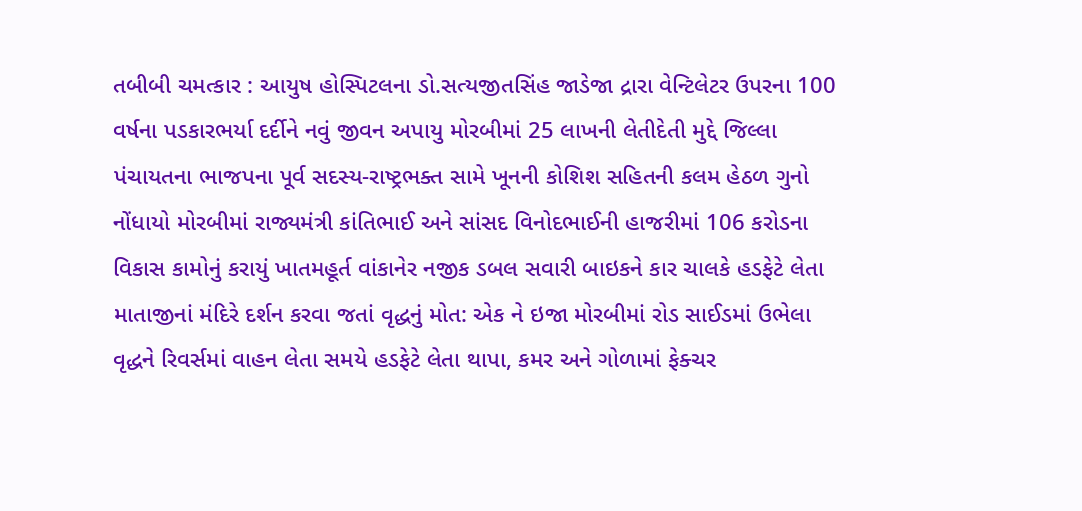તબીબી ચમત્કાર : આયુષ હોસ્પિટલના ડો.સત્યજીતસિંહ જાડેજા દ્રારા વેન્ટિલેટર ઉપરના 100 વર્ષના પડકારભર્યા દર્દીને નવું જીવન અપાયુ મોરબીમાં 25 લાખની લેતીદેતી મુદ્દે જિલ્લા પંચાયતના ભાજપના પૂર્વ સદસ્ય-રાષ્ટ્રભક્ત સામે ખૂનની કોશિશ સહિતની કલમ હેઠળ ગુનો નોંધાયો મોરબીમાં રાજ્યમંત્રી કાંતિભાઈ અને સાંસદ વિનોદભાઈની હાજરીમાં 106 કરોડના વિકાસ કામોનું કરાયું ખાતમહૂર્ત વાંકાનેર નજીક ડબલ સવારી બાઇકને કાર ચાલકે હડફેટે લેતા માતાજીનાં મંદિરે દર્શન કરવા જતાં વૃદ્ધનું મોત: એક ને ઇજા મોરબીમાં રોડ સાઈડમાં ઉભેલા વૃદ્ધને રિવર્સમાં વાહન લેતા સમયે હડફેટે લેતા થાપા, કમર અને ગોળામાં ફેક્ચર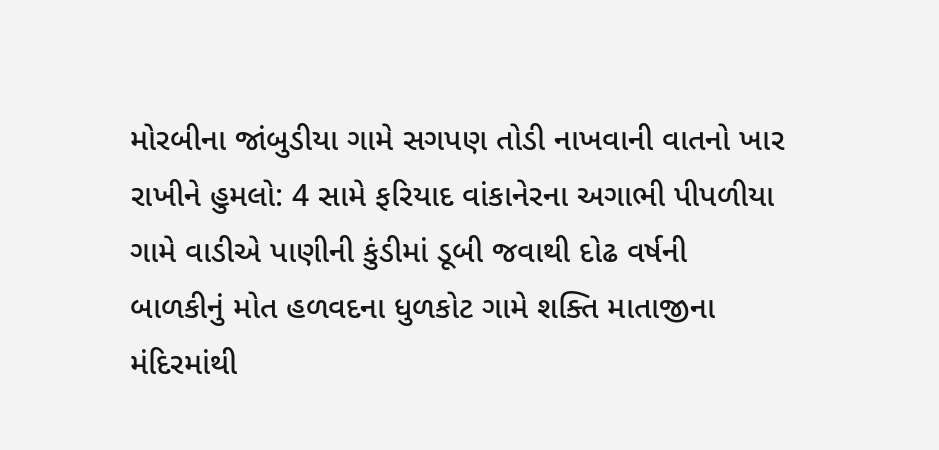મોરબીના જાંબુડીયા ગામે સગપણ તોડી નાખવાની વાતનો ખાર રાખીને હુમલો: 4 સામે ફરિયાદ વાંકાનેરના અગાભી પીપળીયા ગામે વાડીએ પાણીની કુંડીમાં ડૂબી જવાથી દોઢ વર્ષની બાળકીનું મોત હળવદના ધુળકોટ ગામે શક્તિ માતાજીના મંદિરમાંથી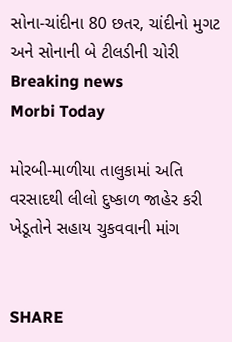સોના-ચાંદીના 80 છતર, ચાંદીનો મુગટ અને સોનાની બે ટીલડીની ચોરી
Breaking news
Morbi Today

મોરબી-માળીયા તાલુકામાં અતિ વરસાદથી લીલો દુષ્કાળ જાહેર કરી ખેડૂતોને સહાય ચુકવવાની માંગ


SHARE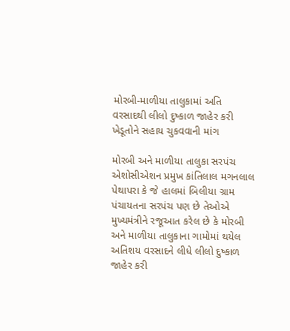મોરબી-માળીયા તાલુકામાં અતિ વરસાદથી લીલો દુષ્કાળ જાહેર કરી ખેડૂતોને સહાય ચુકવવાની માંગ

મોરબી અને માળીયા તાલુકા સરપંચ એશોસીએશન પ્રમુખ કાંતિલાલ મગનલાલ પેથાપરા કે જે હાલમાં બિલીયા ગ્રામ પંચાયતના સરપંચ પણ છે તેઓએ મુખ્યમંત્રીને રજૂઆત કરેલ છે કે મોરબી અને માળીયા તાલુકાના ગામોમાં થયેલ અતિશય વરસાદને લીધે લીલો દુષ્કાળ જાહેર કરી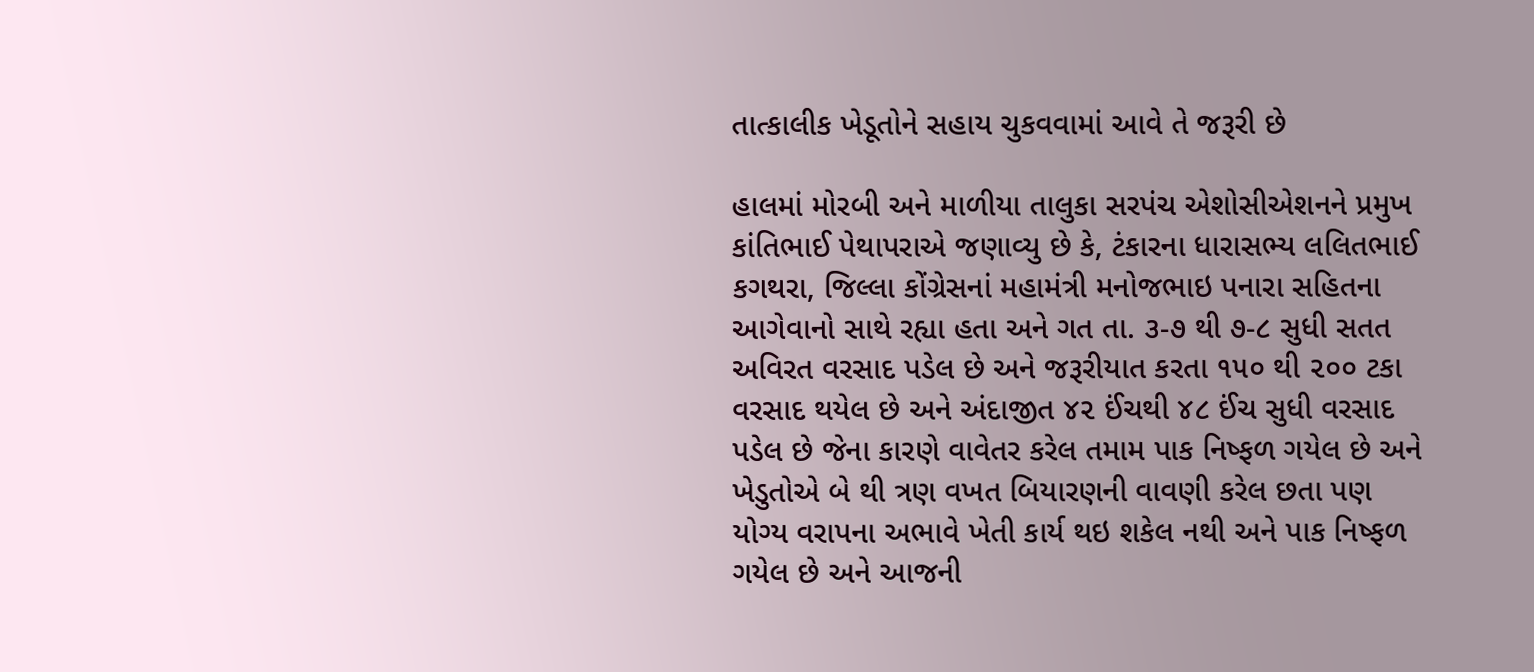તાત્કાલીક ખેડૂતોને સહાય ચુકવવામાં આવે તે જરૂરી છે

હાલમાં મોરબી અને માળીયા તાલુકા સરપંચ એશોસીએશનને પ્રમુખ કાંતિભાઈ પેથાપરાએ જણાવ્યુ છે કે, ટંકારના ધારાસભ્ય લલિતભાઈ કગથરા, જિલ્લા કોંગ્રેસનાં મહામંત્રી મનોજભાઇ પનારા સહિતના આગેવાનો સાથે રહ્યા હતા અને ગત તા. ૩-૭ થી ૭-૮ સુધી સતત અવિરત વરસાદ પડેલ છે અને જરૂરીયાત કરતા ૧૫૦ થી ૨૦૦ ટકા વરસાદ થયેલ છે અને અંદાજીત ૪૨ ઈંચથી ૪૮ ઈંચ સુધી વરસાદ પડેલ છે જેના કારણે વાવેતર કરેલ તમામ પાક નિષ્ફળ ગયેલ છે અને ખેડુતોએ બે થી ત્રણ વખત બિયારણની વાવણી કરેલ છતા પણ યોગ્ય વરાપના અભાવે ખેતી કાર્ય થઇ શકેલ નથી અને પાક નિષ્ફળ ગયેલ છે અને આજની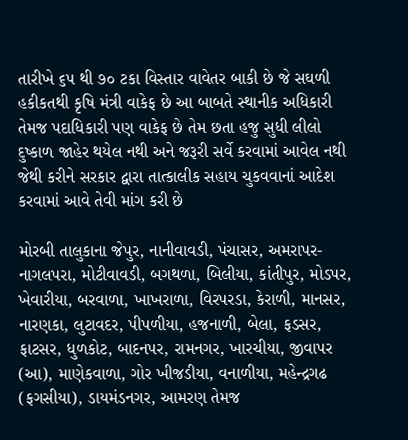તારીખે ૬૫ થી ૭૦ ટકા વિસ્તાર વાવેતર બાકી છે જે સઘળી હકીકતથી કૃષિ મંત્રી વાકેફ છે આ બાબતે સ્થાનીક અધિકારી તેમજ પદાધિકારી પણ વાકેફ છે તેમ છતા હજુ સુધી લીલો દુષ્કાળ જાહેર થયેલ નથી અને જરૂરી સર્વે કરવામાં આવેલ નથી જેથી કરીને સરકાર દ્વારા તાત્કાલીક સહાય ચુકવવાનાં આદેશ કરવામાં આવે તેવી માંગ કરી છે

મોરબી તાલુકાના જેપુર, નાનીવાવડી, પંચાસર, અમરાપર-નાગલપરા, મોટીવાવડી, બગથળા, બિલીયા, કાંતીપુર, મોડપર, ખેવારીયા, બરવાળા, ખાખરાળા, વિરપરડા, કેરાળી, માનસર, નારણકા, લુટાવદર, પીપળીયા, હજનાળી, બેલા, ફડસર, ફાટસર, ધુળકોટ, બાદનપર, રામનગર, ખારચીયા, જીવાપર (આ), માણેકવાળા, ગોર ખીજડીયા, વનાળીયા, મહેન્દ્રગઢ (ફગસીયા), ડાયમંડનગર, આમરણ તેમજ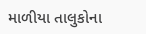માળીયા તાલુકોના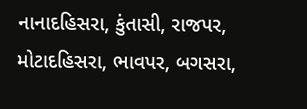નાનાદહિસરા, કુંતાસી, રાજપર, મોટાદહિસરા, ભાવપર, બગસરા,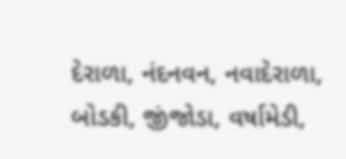દેરાળા, નંદનવન, નવાદેરાળા, બોડકી, જીંજોડા, વર્ષામેડી,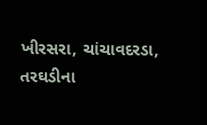ખીરસરા, ચાંચાવદરડા, તરઘડીના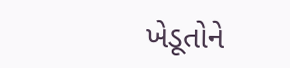ખેડૂતોને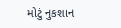મોટું નુકશાન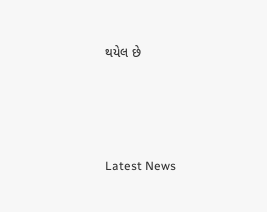થયેલ છે






Latest News